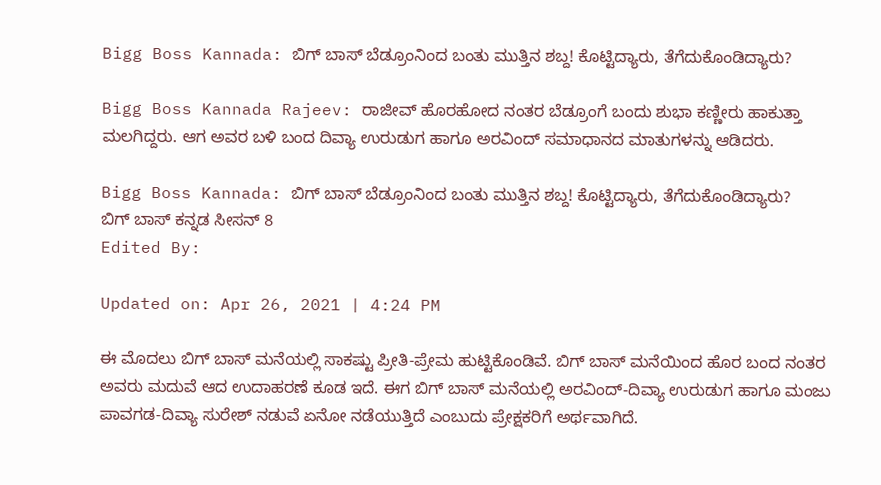Bigg Boss Kannada: ಬಿಗ್ ಬಾಸ್ ಬೆಡ್ರೂಂನಿಂದ ಬಂತು ಮುತ್ತಿನ ಶಬ್ದ! ಕೊಟ್ಟಿದ್ಯಾರು, ತೆಗೆದುಕೊಂಡಿದ್ಯಾರು?

Bigg Boss Kannada Rajeev: ರಾಜೀವ್ ಹೊರಹೋದ ನಂತರ ಬೆಡ್ರೂಂಗೆ ಬಂದು ಶುಭಾ ಕಣ್ಣೀರು ಹಾಕುತ್ತಾ ಮಲಗಿದ್ದರು. ಆಗ ಅವರ ಬಳಿ ಬಂದ ದಿವ್ಯಾ ಉರುಡುಗ ಹಾಗೂ ಅರವಿಂದ್ ಸಮಾಧಾನದ ಮಾತುಗಳನ್ನು ಆಡಿದರು.

Bigg Boss Kannada: ಬಿಗ್ ಬಾಸ್ ಬೆಡ್ರೂಂನಿಂದ ಬಂತು ಮುತ್ತಿನ ಶಬ್ದ! ಕೊಟ್ಟಿದ್ಯಾರು, ತೆಗೆದುಕೊಂಡಿದ್ಯಾರು?
ಬಿಗ್ ಬಾಸ್ ಕನ್ನಡ ಸೀಸನ್ 8
Edited By:

Updated on: Apr 26, 2021 | 4:24 PM

ಈ ಮೊದಲು ಬಿಗ್ ಬಾಸ್ ಮನೆಯಲ್ಲಿ ಸಾಕಷ್ಟು ಪ್ರೀತಿ-ಪ್ರೇಮ ಹುಟ್ಟಿಕೊಂಡಿವೆ. ಬಿಗ್ ಬಾಸ್ ಮನೆಯಿಂದ ಹೊರ ಬಂದ ನಂತರ ಅವರು ಮದುವೆ ಆದ ಉದಾಹರಣೆ ಕೂಡ ಇದೆ. ಈಗ ಬಿಗ್ ಬಾಸ್ ಮನೆಯಲ್ಲಿ ಅರವಿಂದ್-ದಿವ್ಯಾ ಉರುಡುಗ ಹಾಗೂ ಮಂಜು ಪಾವಗಡ-ದಿವ್ಯಾ ಸುರೇಶ್ ನಡುವೆ ಏನೋ ನಡೆಯುತ್ತಿದೆ ಎಂಬುದು ಪ್ರೇಕ್ಷಕರಿಗೆ ಅರ್ಥವಾಗಿದೆ.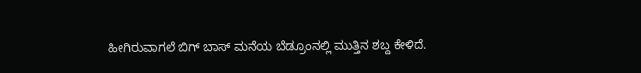ಹೀಗಿರುವಾಗಲೆ ಬಿಗ್ ಬಾಸ್ ಮನೆಯ ಬೆಡ್ರೂಂನಲ್ಲಿ ಮುತ್ತಿನ ಶಬ್ದ ಕೇಳಿದೆ.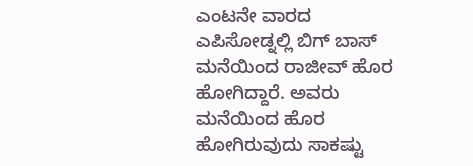ಎಂಟನೇ ವಾರದ ಎಪಿಸೋಡ್ನಲ್ಲಿ ಬಿಗ್ ಬಾಸ್ ಮನೆಯಿಂದ ರಾಜೀವ್ ಹೊರ ಹೋಗಿದ್ದಾರೆ. ಅವರು ಮನೆಯಿಂದ ಹೊರ ಹೋಗಿರುವುದು ಸಾಕಷ್ಟು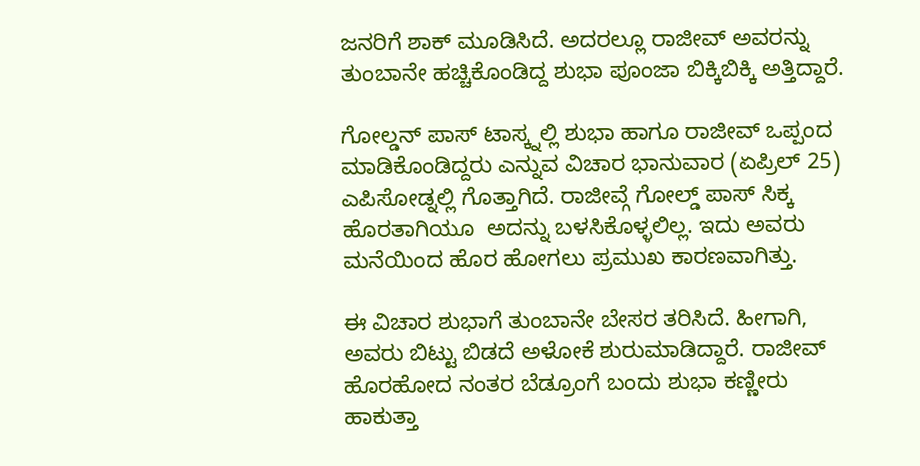ಜನರಿಗೆ ಶಾಕ್ ಮೂಡಿಸಿದೆ. ಅದರಲ್ಲೂ ರಾಜೀವ್ ಅವರನ್ನು ತುಂಬಾನೇ ಹಚ್ಚಿಕೊಂಡಿದ್ದ ಶುಭಾ ಪೂಂಜಾ ಬಿಕ್ಕಿಬಿಕ್ಕಿ ಅತ್ತಿದ್ದಾರೆ.

ಗೋಲ್ಡನ್ ಪಾಸ್ ಟಾಸ್ಕ್ನಲ್ಲಿ ಶುಭಾ ಹಾಗೂ ರಾಜೀವ್ ಒಪ್ಪಂದ ಮಾಡಿಕೊಂಡಿದ್ದರು ಎನ್ನುವ ವಿಚಾರ ಭಾನುವಾರ (ಏಪ್ರಿಲ್ 25) ಎಪಿಸೋಡ್ನಲ್ಲಿ ಗೊತ್ತಾಗಿದೆ. ರಾಜೀವ್ಗೆ ಗೋಲ್ಡ್ ಪಾಸ್ ಸಿಕ್ಕ ಹೊರತಾಗಿಯೂ  ಅದನ್ನು ಬಳಸಿಕೊಳ್ಳಲಿಲ್ಲ. ಇದು ಅವರು ಮನೆಯಿಂದ ಹೊರ ಹೋಗಲು ಪ್ರಮುಖ ಕಾರಣವಾಗಿತ್ತು.

ಈ ವಿಚಾರ ಶುಭಾಗೆ ತುಂಬಾನೇ ಬೇಸರ ತರಿಸಿದೆ. ಹೀಗಾಗಿ, ಅವರು ಬಿಟ್ಟು ಬಿಡದೆ ಅಳೋಕೆ ಶುರುಮಾಡಿದ್ದಾರೆ. ರಾಜೀವ್ ಹೊರಹೋದ ನಂತರ ಬೆಡ್ರೂಂಗೆ ಬಂದು ಶುಭಾ ಕಣ್ಣೀರು ಹಾಕುತ್ತಾ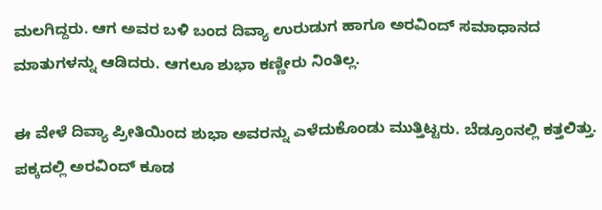ಮಲಗಿದ್ದರು. ಆಗ ಅವರ ಬಳಿ ಬಂದ ದಿವ್ಯಾ ಉರುಡುಗ ಹಾಗೂ ಅರವಿಂದ್ ಸಮಾಧಾನದ ಮಾತುಗಳನ್ನು ಆಡಿದರು. ಆಗಲೂ ಶುಭಾ ಕಣ್ಣೀರು ನಿಂತಿಲ್ಲ.

ಈ ವೇಳೆ ದಿವ್ಯಾ ಪ್ರೀತಿಯಿಂದ ಶುಭಾ ಅವರನ್ನು ಎಳೆದುಕೊಂಡು ಮುತ್ತಿಟ್ಟರು. ಬೆಡ್ರೂಂನಲ್ಲಿ ಕತ್ತಲಿತ್ತು. ಪಕ್ಕದಲ್ಲಿ ಅರವಿಂದ್ ಕೂಡ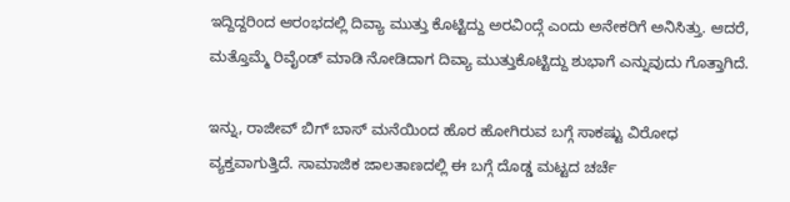ಇದ್ದಿದ್ದರಿಂದ ಆರಂಭದಲ್ಲಿ ದಿವ್ಯಾ ಮುತ್ತು ಕೊಟ್ಟಿದ್ದು ಅರವಿಂದ್ಗೆ ಎಂದು ಅನೇಕರಿಗೆ ಅನಿಸಿತ್ತು. ಆದರೆ, ಮತ್ತೊಮ್ಮೆ ರಿವೈಂಡ್ ಮಾಡಿ ನೋಡಿದಾಗ ದಿವ್ಯಾ ಮುತ್ತುಕೊಟ್ಟಿದ್ದು ಶುಭಾಗೆ ಎನ್ನುವುದು ಗೊತ್ತಾಗಿದೆ.

ಇನ್ನು, ರಾಜೀವ್ ಬಿಗ್ ಬಾಸ್ ಮನೆಯಿಂದ ಹೊರ ಹೋಗಿರುವ ಬಗ್ಗೆ ಸಾಕಷ್ಟು ವಿರೋಧ ವ್ಯಕ್ತವಾಗುತ್ತಿದೆ. ಸಾಮಾಜಿಕ ಜಾಲತಾಣದಲ್ಲಿ ಈ ಬಗ್ಗೆ ದೊಡ್ಡ ಮಟ್ಟದ ಚರ್ಚೆ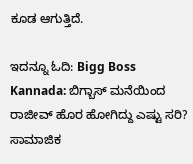ಕೂಡ ಆಗುತ್ತಿದೆ.

ಇದನ್ನೂ ಓದಿ: Bigg Boss Kannada: ಬಿಗ್ಬಾಸ್ ಮನೆಯಿಂದ ರಾಜೀವ್ ಹೊರ ಹೋಗಿದ್ದು ಎಷ್ಟು ಸರಿ? ಸಾಮಾಜಿಕ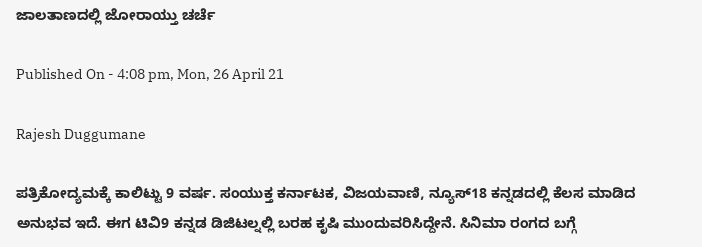ಜಾಲತಾಣದಲ್ಲಿ ಜೋರಾಯ್ತು ಚರ್ಚೆ

Published On - 4:08 pm, Mon, 26 April 21

Rajesh Duggumane

ಪತ್ರಿಕೋದ್ಯಮಕ್ಕೆ ಕಾಲಿಟ್ಟು 9 ವರ್ಷ. ಸಂಯುಕ್ತ ಕರ್ನಾಟಕ, ವಿಜಯವಾಣಿ, ನ್ಯೂಸ್18 ಕನ್ನಡದಲ್ಲಿ ಕೆಲಸ ಮಾಡಿದ ಅನುಭವ ಇದೆ. ಈಗ ಟಿವಿ9 ಕನ್ನಡ ಡಿಜಿಟಲ್ನಲ್ಲಿ ಬರಹ ಕೃಷಿ ಮುಂದುವರಿಸಿದ್ದೇನೆ. ಸಿನಿಮಾ ರಂಗದ ಬಗ್ಗೆ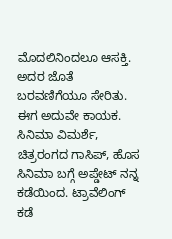ಮೊದಲಿನಿಂದಲೂ ಆಸಕ್ತಿ. ಅದರ ಜೊತೆ ಬರವಣಿಗೆಯೂ ಸೇರಿತು. ಈಗ ಅದುವೇ ಕಾಯಕ. ಸಿನಿಮಾ ವಿಮರ್ಶೆ, ಚಿತ್ರರಂಗದ ಗಾಸಿಪ್, ಹೊಸ ಸಿನಿಮಾ ಬಗ್ಗೆ ಅಪ್ಡೇಟ್ ನನ್ನ ಕಡೆಯಿಂದ. ಟ್ರಾವೆಲಿಂಗ್ ಕಡೆ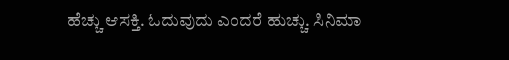ಹೆಚ್ಚು ಆಸಕ್ತಿ. ಓದುವುದು ಎಂದರೆ ಹುಚ್ಚು. ಸಿನಿಮಾ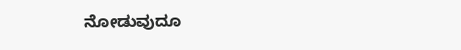ನೋಡುವುದೂ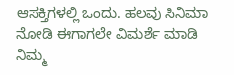ಆಸಕ್ತಿಗಳಲ್ಲಿ ಒಂದು. ಹಲವು ಸಿನಿಮಾ ನೋಡಿ ಈಗಾಗಲೇ ವಿಮರ್ಶೆ ಮಾಡಿ ನಿಮ್ಮ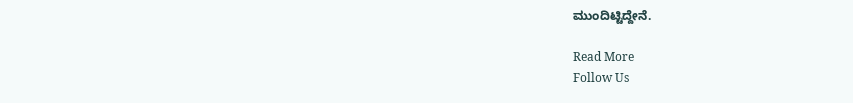ಮುಂದಿಟ್ಟಿದ್ದೇನೆ.

Read More
Follow Us